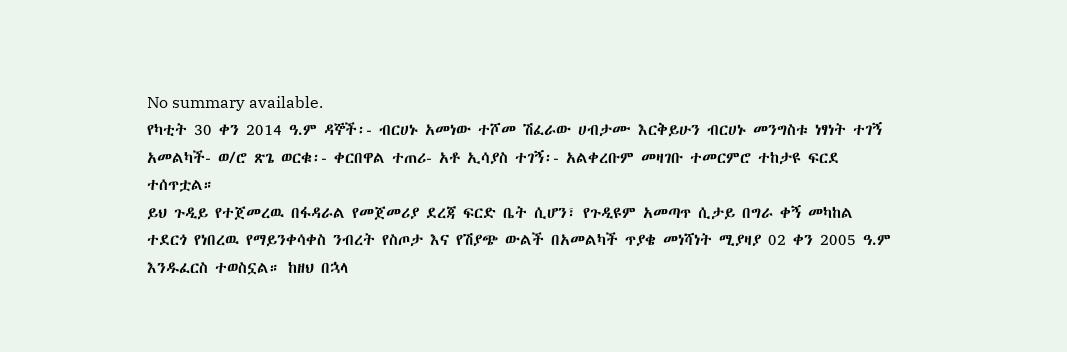No summary available.
የካቲት 30 ቀን 2014 ዓ.ም ዳኞች፡- ብርሀኑ አመነው ተሾመ ሽፈራው ሀብታሙ እርቅይሁን ብርሀኑ መንግስቱ ነፃነት ተገኝ አመልካች- ወ/ሮ ጽጌ ወርቁ፡- ቀርበዋል ተጠሪ- አቶ ኢሳያስ ተገኝ፡- አልቀረቡም መዛገቡ ተመርምሮ ተከታዩ ፍርደ ተሰጥቷል።
ይህ ጉዲይ የተጀመረዉ በፋዳራል የመጀመሪያ ደረጃ ፍርድ ቤት ሲሆን፣ የጉዲዩም አመጣጥ ሲታይ በግራ ቀኝ መካከል ተደርጎ የነበረዉ የማይንቀሳቀስ ንብረት የስጦታ እና የሽያጭ ውልች በአመልካች ጥያቄ መነሻነት ሚያዛያ 02 ቀን 2005 ዓ.ም እንዱፈርስ ተወስኗል። ከዘህ በኋላ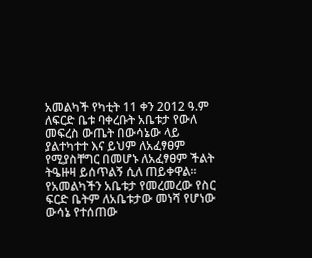አመልካች የካቲት 11 ቀን 2012 ዓ.ም ለፍርድ ቤቱ ባቀረቡት አቤቱታ የውለ መፍረስ ውጤት በውሳኔው ላይ ያልተካተተ እና ይህም ለአፈፃፀም የሚያስቸግር በመሆኑ ለአፈፃፀም ችልት ትዔዙዛ ይሰጥልኝ ሲለ ጠይቀዋል።
የአመልካችን አቤቱታ የመረመረው የስር ፍርድ ቤትም ለአቤቱታው መነሻ የሆነው ውሳኔ የተሰጠው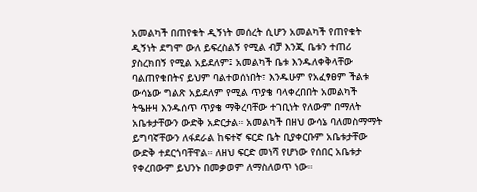አመልካች በጠየቁት ዲኝነት መሰረት ሲሆን አመልካች የጠየቁት ዲኝነት ደግሞ ውለ ይፍረስልኝ የሚል ብቻ እንጂ ቤቱን ተጠሪ ያስረክበኝ የሚል አይደለም፤ አመልካች ቤቱ እንዱለቀቅላቸው ባልጠየቁበትና ይህም ባልተወሰነበት፣ እንዱሁም የአፈፃፀም ችልቱ ውሳኔው ግልጽ አይደለም የሚል ጥያቄ ባላቀረበበት አመልካች ትዔዙዛ እንዱሰጥ ጥያቄ ማቅረባቸው ተገቢነት የለውም በማለት አቤቱታቸውን ውድቅ አድርታል። አመልካች በዘህ ውሳኔ ባለመስማማት ይግባኛቸውን ለፋደራል ከፍተኛ ፍርድ ቤት ቢያቀርቡም አቤቱታቸው ውድቅ ተደርጎባቸዋል። ለዘህ ፍርድ መነሻ የሆነው የሰበር አቤቱታ የቀረበውም ይህንኑ በመቃወም ለማስለወጥ ነው።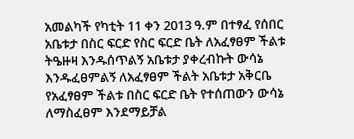አመልካች የካቲት 11 ቀን 2013 ዓ.ም በተፃፈ የሰበር አቤቱታ በስር ፍርድ የስር ፍርድ ቤት ለአፈፃፀም ችልቱ ትዔዙዛ እንዱሰጥልኝ አቤቱታ ያቀረብኩት ውሳኔ እንዱፈፀምልኝ ለአፈፃፀም ችልት አቤቱታ አቅርቤ የአፈፃፀም ችልቱ በስር ፍርድ ቤት የተሰጠውን ውሳኔ ለማስፈፀም እንደማይቻል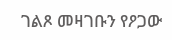ገልጾ መዛገቡን የዖጋው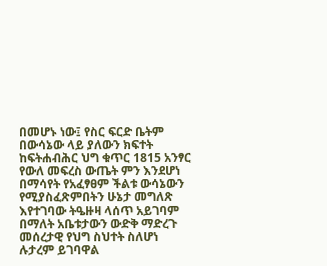በመሆኑ ነው፤ የስር ፍርድ ቤትም በውሳኔው ላይ ያለውን ክፍተት ከፍትሐብሕር ህግ ቁጥር 1815 አንፃር የውለ መፍረስ ውጤት ምን እንደሆነ በማሳየት የአፈፃፀም ችልቱ ውሳኔውን የሚያስፈጽምበትን ሁኔታ መግለጽ እየተገባው ትዔዙዛ ላሰጥ አይገባም በማለት አቤቱታውን ውድቅ ማድረጉ መሰረታዊ የህግ ስህተት ስለሆነ ሉታረም ይገባዋል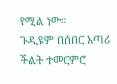የሚል ነው።
ጉዲዩም በሰበር አጣሪ ችልት ተመርምሮ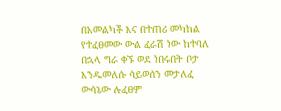በአመልካች እና በተጠሪ መካከል የተፈፀመው ውል ፈራሽ ነው ከተባለ በኋላ ግራ ቀኙ ወደ ነበሩበት ቦታ እንዱመለሱ ሳይወሰን መታለፈ ውሳኔው ሉፈፀም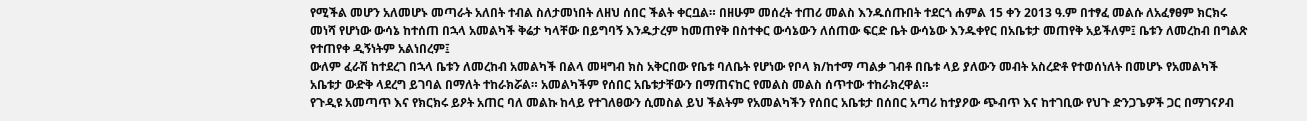የሚችል መሆን አለመሆኑ መጣራት አለበት ተብል ስለታመነበት ለዘህ ሰበር ችልት ቀርቧል። በዘሁም መሰረት ተጠሪ መልስ እንዱሰጡበት ተደርጎ ሐምል 15 ቀን 2013 ዓ.ም በተፃፈ መልሱ ለአፈፃፀም ክርክሩ መነሻ የሆነው ውሳኔ ከተሰጠ በኋላ አመልካች ቅሬታ ካላቸው በይግባኝ እንዱታረም ከመጠየቅ በስተቀር ውሳኔውን ለሰጠው ፍርድ ቤት ውሳኔው እንዱቀየር በአቤቱታ መጠየቅ አይችለም፤ ቤቱን ለመረከብ በግልጽ የተጠየቀ ዲኝነትም አልነበረም፤
ውለም ፈራሽ ከተደረገ በኋላ ቤቱን ለመረከብ አመልካች በልላ መዛግብ ክስ አቅርበው የቤቱ ባለቤት የሆነው የቦላ ክ/ከተማ ጣልቃ ገብቶ በቤቱ ላይ ያለውን መብት አስረድቶ የተወሰነለት በመሆኑ የአመልካች አቤቱታ ውድቅ ላደረግ ይገባል በማለት ተከራክሯል። አመልካችም የሰበር አቤቱታቸውን በማጠናከር የመልስ መልስ ሰጥተው ተከራክረዋል።
የጉዲዩ አመጣጥ እና የክርክሩ ይዖት አጠር ባለ መልኩ ከላይ የተገለፀውን ሲመስል ይህ ችልትም የአመልካችን የሰበር አቤቱታ በሰበር አጣሪ ከተያዖው ጭብጥ እና ከተገቢው የህጉ ድንጋጌዎች ጋር በማገናዖብ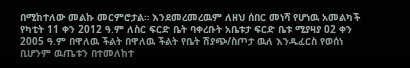በሚከተለው መልኩ መርምሮታል። እንደመረመረዉም ለዘህ ሰበር መነሻ የሆነዉ አመልካች የካቲት 11 ቀን 2012 ዓ.ም ለስር ፍርድ ቤት ባቀረቡት አቤቱታ ፍርድ ቤቱ ሚያዛያ 02 ቀን 2005 ዓ.ም በዋለዉ ችልት በዋለዉ ችልት የቤት ሽያጭ/ስጦታ ዉለ እንዱፈርስ የወሰነ ቢሆንም ዉጤቱን በተመለከተ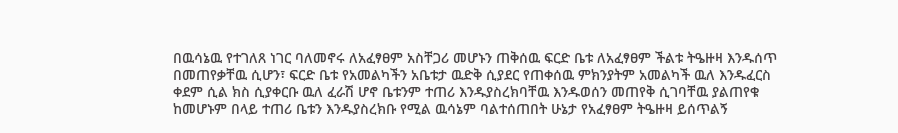በዉሳኔዉ የተገለጸ ነገር ባለመኖሩ ለአፈፃፀም አስቸጋሪ መሆኑን ጠቅሰዉ ፍርድ ቤቱ ለአፈፃፀም ችልቱ ትዔዙዛ እንዱሰጥ በመጠየቃቸዉ ሲሆን፣ ፍርድ ቤቱ የአመልካችን አቤቱታ ዉድቅ ሲያደር የጠቀሰዉ ምክንያትም አመልካች ዉለ እንዱፈርስ ቀደም ሲል ክስ ሲያቀርቡ ዉለ ፈራሽ ሆኖ ቤቱንም ተጠሪ እንዱያስረክባቸዉ እንዱወሰን መጠየቅ ሲገባቸዉ ያልጠየቁ ከመሆኑም በላይ ተጠሪ ቤቱን እንዱያስረክቡ የሚል ዉሳኔም ባልተሰጠበት ሁኔታ የአፈፃፀም ትዔዙዛ ይሰጥልኝ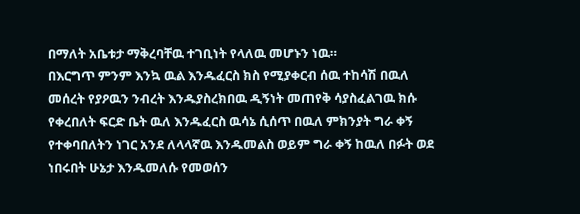በማለት አቤቱታ ማቅረባቸዉ ተገቢነት የላለዉ መሆኑን ነዉ።
በእርግጥ ምንም እንኳ ዉል እንዱፈርስ ክስ የሚያቀርብ ሰዉ ተከሳሽ በዉለ መሰረት የያዖዉን ንብረት እንዱያስረክበዉ ዲኝነት መጠየቅ ሳያስፈልገዉ ክሱ የቀረበለት ፍርድ ቤት ዉለ እንዱፈርስ ዉሳኔ ሲሰጥ በዉለ ምክንያት ግራ ቀኝ የተቀባበለትን ነገር አንደ ለላላኛዉ እንዱመልስ ወይም ግራ ቀኝ ከዉለ በፉት ወደ ነበሩበት ሁኔታ እንዱመለሱ የመወሰን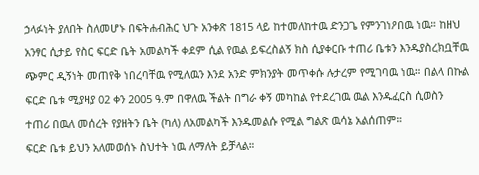ኃላፉነት ያለበት ስለመሆኑ በፍትሐብሕር ህጉ አንቀጽ 1815 ላይ ከተመለከተዉ ድንጋጌ የምንገነዖበዉ ነዉ። ከዘህ አንፃር ሲታይ የስር ፍርድ ቤት አመልካች ቀደም ሲል የዉል ይፍረስልኝ ክስ ሲያቀርቡ ተጠሪ ቤቱን እንዱያስረክቧቸዉ ጭምር ዲኝነት መጠየቅ ነበረባቸዉ የሚለዉን እንደ አንድ ምክንያት መጥቀሱ ሉታረም የሚገባዉ ነዉ። በልላ በኩል ፍርድ ቤቱ ሚያዛያ 02 ቀን 2005 ዓ.ም በዋለዉ ችልት በግራ ቀኝ መካከል የተደረገዉ ዉል እንዱፈርስ ሲወስን ተጠሪ በዉለ መሰረት የያዘትን ቤት (ካለ) ለአመልካች እንዱመልሱ የሚል ግልጽ ዉሳኔ አልሰጠም።
ፍርድ ቤቱ ይህን አለመወሰኑ ስህተት ነዉ ለማለት ይቻላል።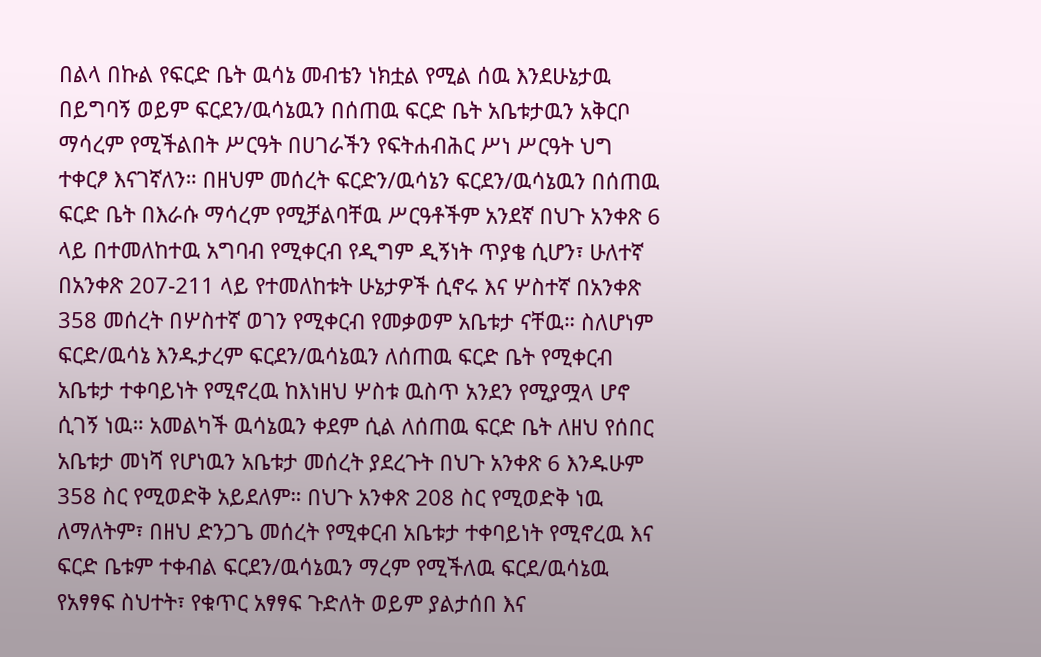በልላ በኩል የፍርድ ቤት ዉሳኔ መብቴን ነክቷል የሚል ሰዉ እንደሁኔታዉ በይግባኝ ወይም ፍርደን/ዉሳኔዉን በሰጠዉ ፍርድ ቤት አቤቱታዉን አቅርቦ ማሳረም የሚችልበት ሥርዓት በሀገራችን የፍትሐብሕር ሥነ ሥርዓት ህግ ተቀርፆ እናገኛለን። በዘህም መሰረት ፍርድን/ዉሳኔን ፍርደን/ዉሳኔዉን በሰጠዉ ፍርድ ቤት በእራሱ ማሳረም የሚቻልባቸዉ ሥርዓቶችም አንደኛ በህጉ አንቀጽ 6 ላይ በተመለከተዉ አግባብ የሚቀርብ የዲግም ዲኝነት ጥያቄ ሲሆን፣ ሁለተኛ በአንቀጽ 207-211 ላይ የተመለከቱት ሁኔታዎች ሲኖሩ እና ሦስተኛ በአንቀጽ 358 መሰረት በሦስተኛ ወገን የሚቀርብ የመቃወም አቤቱታ ናቸዉ። ስለሆነም ፍርድ/ዉሳኔ እንዱታረም ፍርደን/ዉሳኔዉን ለሰጠዉ ፍርድ ቤት የሚቀርብ አቤቱታ ተቀባይነት የሚኖረዉ ከእነዘህ ሦስቱ ዉስጥ አንደን የሚያሟላ ሆኖ ሲገኝ ነዉ። አመልካች ዉሳኔዉን ቀደም ሲል ለሰጠዉ ፍርድ ቤት ለዘህ የሰበር አቤቱታ መነሻ የሆነዉን አቤቱታ መሰረት ያደረጉት በህጉ አንቀጽ 6 እንዱሁም 358 ስር የሚወድቅ አይደለም። በህጉ አንቀጽ 208 ስር የሚወድቅ ነዉ ለማለትም፣ በዘህ ድንጋጌ መሰረት የሚቀርብ አቤቱታ ተቀባይነት የሚኖረዉ እና ፍርድ ቤቱም ተቀብል ፍርደን/ዉሳኔዉን ማረም የሚችለዉ ፍርደ/ዉሳኔዉ የአፃፃፍ ስህተት፣ የቁጥር አፃፃፍ ጉድለት ወይም ያልታሰበ እና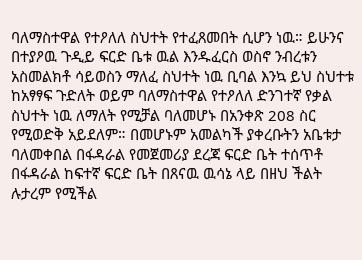ባለማስተዋል የተዖለለ ስህተት የተፈጸመበት ሲሆን ነዉ። ይሁንና በተያዖዉ ጉዲይ ፍርድ ቤቱ ዉል እንዱፈርስ ወስኖ ንብረቱን አስመልክቶ ሳይወስን ማለፈ ስህተት ነዉ ቢባል እንኳ ይህ ስህተቱ ከአፃፃፍ ጉድለት ወይም ባለማስተዋል የተዖለለ ድንገተኛ የቃል ስህተት ነዉ ለማለት የሚቻል ባለመሆኑ በአንቀጽ 208 ስር የሚወድቅ አይደለም። በመሆኑም አመልካች ያቀረቡትን አቤቱታ ባለመቀበል በፋዳራል የመጀመሪያ ደረጃ ፍርድ ቤት ተሰጥቶ በፋዳራል ከፍተኛ ፍርድ ቤት በጸናዉ ዉሳኔ ላይ በዘህ ችልት ሉታረም የሚችል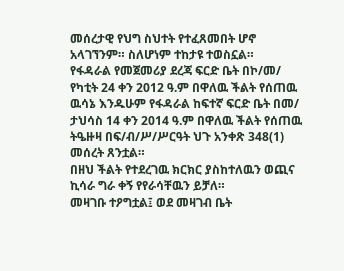መሰረታዊ የህግ ስህተት የተፈጸመበት ሆኖ አላገኘንም። ስለሆነም ተከታዩ ተወስኗል።
የፋዳራል የመጀመሪያ ደረጃ ፍርድ ቤት በኮ/መ/ የካቲት 24 ቀን 2012 ዓ.ም በዋለዉ ችልት የሰጠዉ ዉሳኔ እንዱሁም የፋዳራል ከፍተኛ ፍርድ ቤት በመ/ ታህሳስ 14 ቀን 2014 ዓ.ም በዋለዉ ችልት የሰጠዉ ትዔዙዛ በፍ/ብ/ሥ/ሥርዓት ህጉ አንቀጽ 348(1) መሰረት ጸንቷል።
በዘህ ችልት የተደረገዉ ክርክር ያስከተለዉን ወጪና ኪሳራ ግራ ቀኝ የየራሳቸዉን ይቻለ።
መዛገቡ ተዖግቷል፤ ወደ መዛገብ ቤት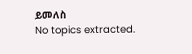ይመለስ
No topics extracted.